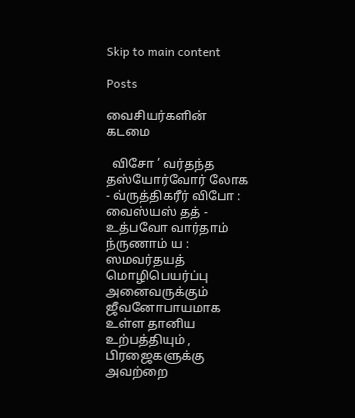Skip to main content

Posts

வைசியர்களின் கடமை

  விசோ ’ வர்தந்த தஸ்யோர்வோர் லோக - வ்ருத்திகரீர் விபோ : வைஸ்யஸ் தத் - உத்பவோ வார்தாம் ந்ருணாம் ய : ஸமவர்தயத் மொழிபெயர்ப்பு அனைவருக்கும் ஜீவனோபாயமாக உள்ள தானிய உற்பத்தியும் , பிரஜைகளுக்கு அவற்றை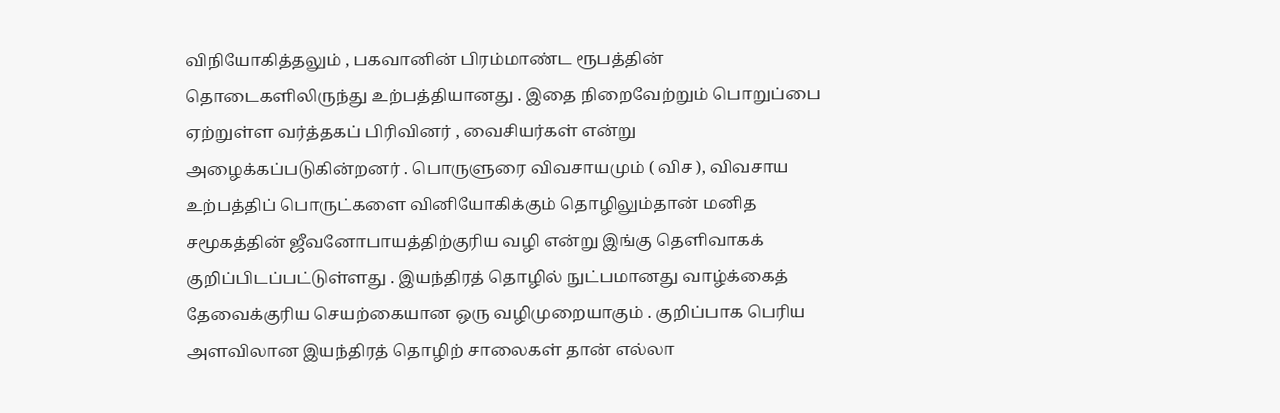விநியோகித்தலும் , பகவானின் பிரம்மாண்ட ரூபத்தின் தொடைகளிலிருந்து உற்பத்தியானது . இதை நிறைவேற்றும் பொறுப்பை ஏற்றுள்ள வர்த்தகப் பிரிவினர் , வைசியர்கள் என்று அழைக்கப்படுகின்றனர் . பொருளுரை விவசாயமும் ( விச ), விவசாய உற்பத்திப் பொருட்களை வினியோகிக்கும் தொழிலும்தான் மனித சமூகத்தின் ஜீவனோபாயத்திற்குரிய வழி என்று இங்கு தெளிவாகக் குறிப்பிடப்பட்டுள்ளது . இயந்திரத் தொழில் நுட்பமானது வாழ்க்கைத் தேவைக்குரிய செயற்கையான ஒரு வழிமுறையாகும் . குறிப்பாக பெரிய அளவிலான இயந்திரத் தொழிற் சாலைகள் தான் எல்லா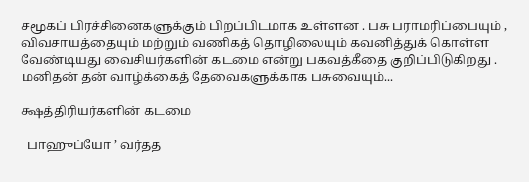சமூகப் பிரச்சினைகளுக்கும் பிறப்பிடமாக உள்ளன . பசு பராமரிப்பையும் , விவசாயத்தையும் மற்றும் வணிகத் தொழிலையும் கவனித்துக் கொள்ள வேண்டியது வைசியர்களின் கடமை என்று பகவத்கீதை குறிப்பிடுகிறது . மனிதன் தன் வாழ்க்கைத் தேவைகளுக்காக பசுவையும்...

க்ஷத்திரியர்களின் கடமை

  பாஹுப்யோ ’ வர்தத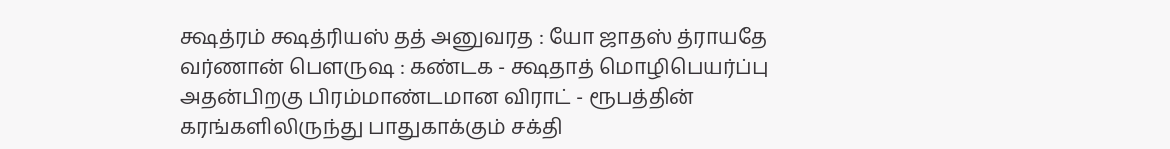க்ஷத்ரம் க்ஷத்ரியஸ் தத் அனுவரத : யோ ஜாதஸ் த்ராயதே வர்ணான் பௌருஷ : கண்டக - க்ஷதாத் மொழிபெயர்ப்பு அதன்பிறகு பிரம்மாண்டமான விராட் - ரூபத்தின் கரங்களிலிருந்து பாதுகாக்கும் சக்தி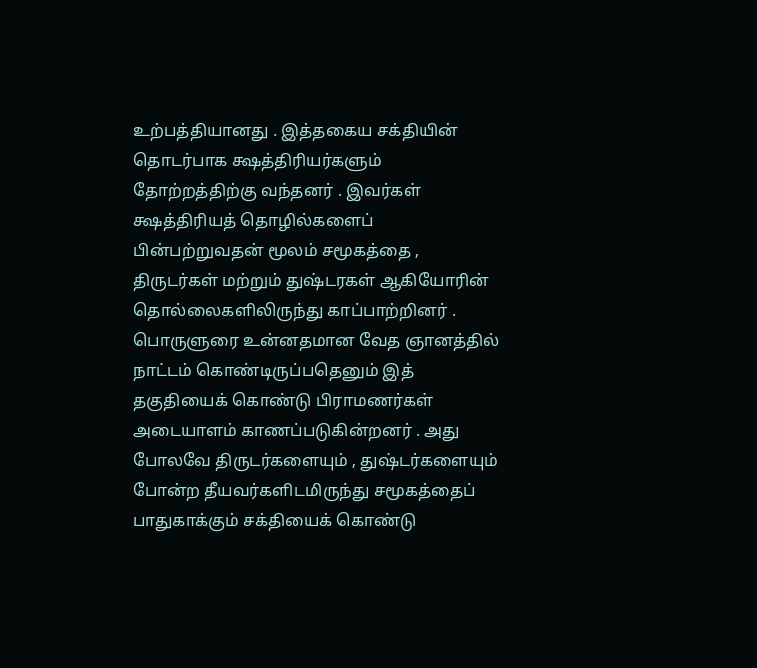உற்பத்தியானது . இத்தகைய சக்தியின் தொடர்பாக க்ஷத்திரியர்களும் தோற்றத்திற்கு வந்தனர் . இவர்கள் க்ஷத்திரியத் தொழில்களைப் பின்பற்றுவதன் மூலம் சமூகத்தை , திருடர்கள் மற்றும் துஷ்டரகள் ஆகியோரின் தொல்லைகளிலிருந்து காப்பாற்றினர் . பொருளுரை உன்னதமான வேத ஞானத்தில் நாட்டம் கொண்டிருப்பதெனும் இத் தகுதியைக் கொண்டு பிராமணர்கள் அடையாளம் காணப்படுகின்றனர் . அது போலவே திருடர்களையும் , துஷ்டர்களையும் போன்ற தீயவர்களிடமிருந்து சமூகத்தைப் பாதுகாக்கும் சக்தியைக் கொண்டு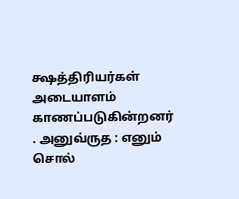க்ஷத்திரியர்கள் அடையாளம் காணப்படுகின்றனர் . அனுவ்ருத : எனும் சொல்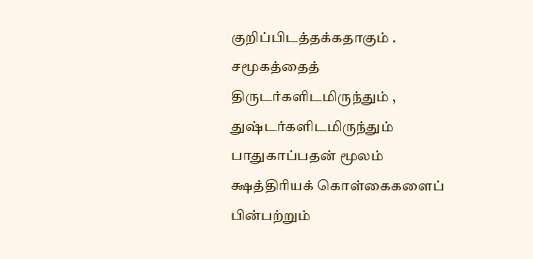குறிப்பிடத்தக்கதாகும் . சமூகத்தைத் திருடர்களிடமிருந்தும் , துஷ்டர்களிடமிருந்தும் பாதுகாப்பதன் மூலம் க்ஷத்திரியக் கொள்கைகளைப் பின்பற்றும்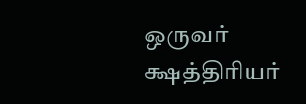ஒருவர் க்ஷத்திரியர்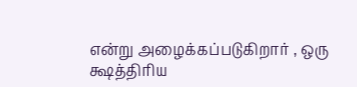என்று அழைக்கப்படுகிறார் , ஒரு க்ஷத்திரிய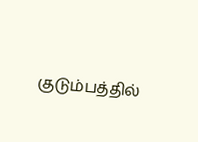குடும்பத்தில்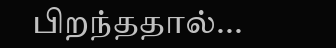பிறந்ததால்...